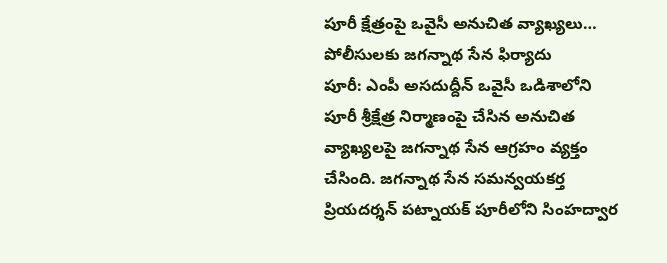పూరీ క్షేత్రంపై ఒవైసీ అనుచిత వ్యాఖ్యలు… పోలీసులకు జగన్నాథ సేన ఫిర్యాదు
పూరీ: ఎంపీ అసదుద్దీన్ ఒవైసీ ఒడిశాలోని పూరీ శ్రీక్షేత్ర నిర్మాణంపై చేసిన అనుచిత వ్యాఖ్యలపై జగన్నాథ సేన ఆగ్రహం వ్యక్తం చేసింది. జగన్నాథ సేన సమన్వయకర్త ప్రియదర్శన్ పట్నాయక్ పూరీలోని సింహద్వార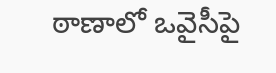ఠాణాలో ఒవైసీపై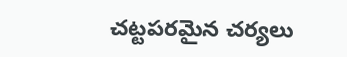చట్టపరమైన చర్యలు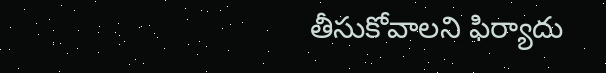తీసుకోవాలని ఫిర్యాదు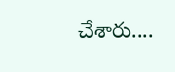చేశారు....